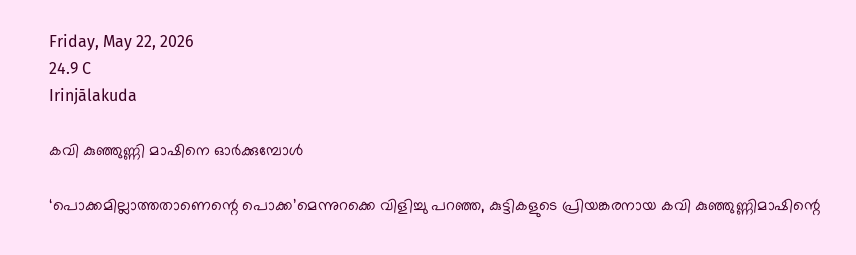Friday, May 22, 2026
24.9 C
Irinjālakuda

കവി കുഞ്ഞുണ്ണി മാഷിനെ ഓര്‍ക്കുമ്പോള്‍

‘പൊക്കമില്ലാത്തതാണെന്റെ പൊക്ക’മെന്നുറക്കെ വിളിച്ചു പറഞ്ഞ, കുട്ടികളുടെ പ്രിയങ്കരനായ കവി കുഞ്ഞുണ്ണിമാഷിന്റെ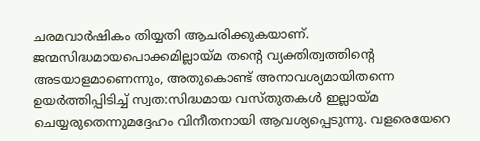ചരമവാര്‍ഷികം തിയ്യതി ആചരിക്കുകയാണ്. ജന്മസിദ്ധമായപൊക്കമില്ലായ്മ തന്റെ വ്യക്തിത്വത്തിന്റെ അടയാളമാണെന്നും, അതുകൊണ്ട് അനാവശ്യമായിതന്നെ ഉയര്‍ത്തിപ്പിടിച്ച് സ്വത:സിദ്ധമായ വസ്തുതകള്‍ ഇല്ലായ്മ ചെയ്യരുതെന്നുമദ്ദേഹം വിനീതനായി ആവശ്യപ്പെടുന്നു. വളരെയേറെ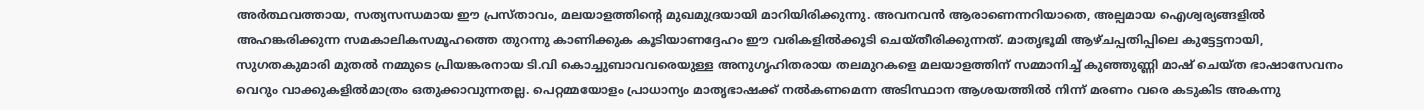അര്‍ത്ഥവത്തായ, സത്യസന്ധമായ ഈ പ്രസ്താവം, മലയാളത്തിന്റെ മുഖമുദ്രയായി മാറിയിരിക്കുന്നു. അവനവന്‍ ആരാണെന്നറിയാതെ, അല്പമായ ഐശ്വര്യങ്ങളില്‍ അഹങ്കരിക്കുന്ന സമകാലികസമൂഹത്തെ തുറന്നു കാണിക്കുക കൂടിയാണദ്ദേഹം ഈ വരികളില്‍ക്കൂടി ചെയ്തീരിക്കുന്നത്. മാതൃഭൂമി ആഴ്ചപ്പതിപ്പിലെ കുട്ടേട്ടനായി, സുഗതകുമാരി മുതല്‍ നമ്മുടെ പ്രിയങ്കരനായ ടി.വി കൊച്ചുബാവവരെയുള്ള അനുഗൃഹിതരായ തലമുറകളെ മലയാളത്തിന് സമ്മാനിച്ച് കുഞ്ഞുണ്ണി മാഷ് ചെയ്ത ഭാഷാസേവനം വെറും വാക്കുകളില്‍മാത്രം ഒതുക്കാവുന്നതല്ല. പെറ്റമ്മയോളം പ്രാധാന്യം മാതൃഭാഷക്ക് നല്‍കണമെന്ന അടിസ്ഥാന ആശയത്തില്‍ നിന്ന് മരണം വരെ കടുകിട അകന്നു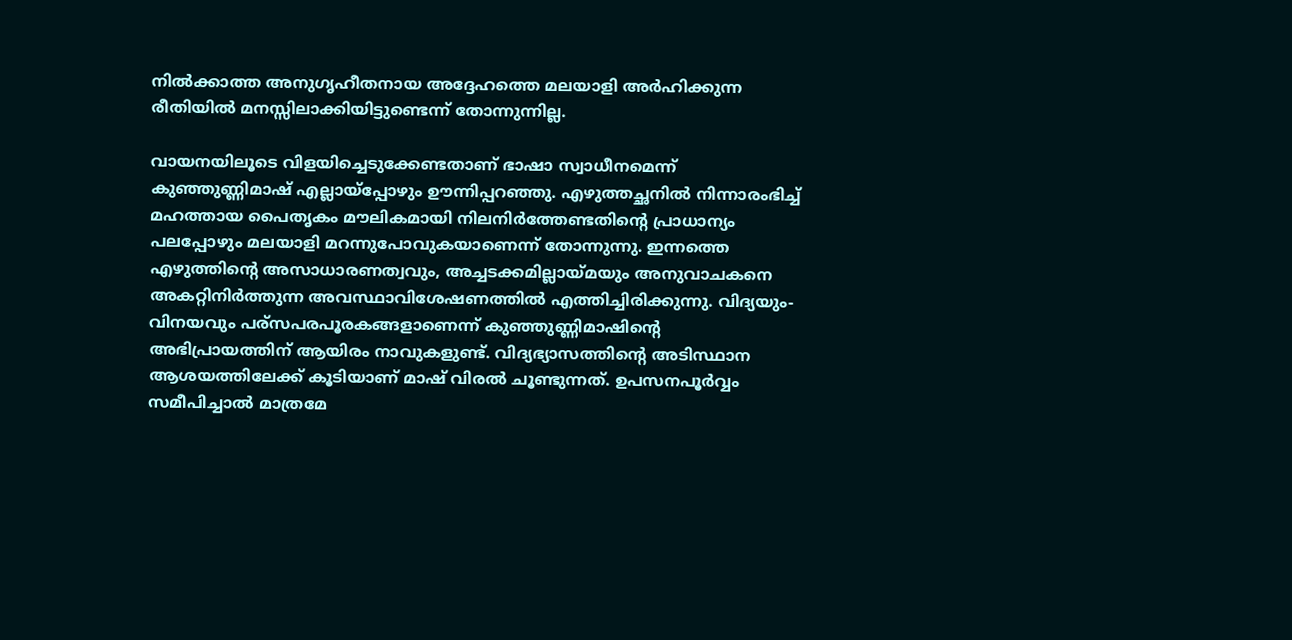നില്‍ക്കാത്ത അനുഗൃഹീതനായ അദ്ദേഹത്തെ മലയാളി അര്‍ഹിക്കുന്ന രീതിയില്‍ മനസ്സിലാക്കിയിട്ടുണ്ടെന്ന് തോന്നുന്നില്ല.

വായനയിലൂടെ വിളയിച്ചെടുക്കേണ്ടതാണ് ഭാഷാ സ്വാധീനമെന്ന് കുഞ്ഞുണ്ണിമാഷ് എല്ലായ്‌പ്പോഴും ഊന്നിപ്പറഞ്ഞു. എഴുത്തച്ഛനില്‍ നിന്നാരംഭിച്ച് മഹത്തായ പൈതൃകം മൗലികമായി നിലനിര്‍ത്തേണ്ടതിന്റെ പ്രാധാന്യം പലപ്പോഴും മലയാളി മറന്നുപോവുകയാണെന്ന് തോന്നുന്നു. ഇന്നത്തെ എഴുത്തിന്റെ അസാധാരണത്വവും, അച്ചടക്കമില്ലായ്മയും അനുവാചകനെ അകറ്റിനിര്‍ത്തുന്ന അവസ്ഥാവിശേഷണത്തില്‍ എത്തിച്ചിരിക്കുന്നു. വിദ്യയും-വിനയവും പര്‌സപരപൂരകങ്ങളാണെന്ന് കുഞ്ഞുണ്ണിമാഷിന്റെ അഭിപ്രായത്തിന് ആയിരം നാവുകളുണ്ട്. വിദ്യഭ്യാസത്തിന്റെ അടിസ്ഥാന ആശയത്തിലേക്ക് കൂടിയാണ് മാഷ് വിരല്‍ ചൂണ്ടുന്നത്. ഉപസനപൂര്‍വ്വം സമീപിച്ചാല്‍ മാത്രമേ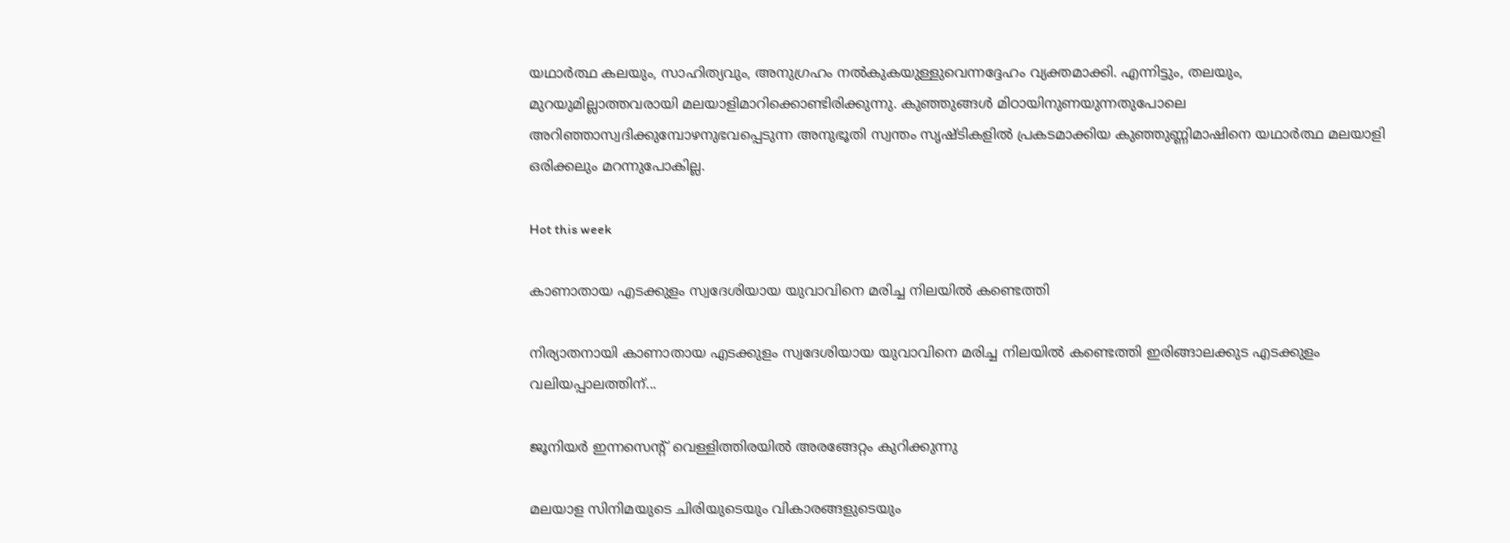യഥാര്‍ത്ഥ കലയും, സാഹിത്യവും, അനുഗ്രഹം നല്‍കുകയുള്ളുവെന്നദ്ദേഹം വ്യക്തമാക്കി. എന്നിട്ടും, തലയും, മുറയുമില്ലാത്തവരായി മലയാളിമാറിക്കൊണ്ടിരിക്കുന്നു. കുഞ്ഞുങ്ങള്‍ മിഠായിനുണയുന്നതുപോലെ അറിഞ്ഞാസ്വദിക്കുമ്പോഴനുഭവപ്പെടുന്ന അനുഭൂതി സ്വന്തം സൃഷ്ടികളില്‍ പ്രകടമാക്കിയ കുഞ്ഞുണ്ണിമാഷിനെ യഥാര്‍ത്ഥ മലയാളി ഒരിക്കലും മറന്നുപോകില്ല.

Hot this week

കാണാതായ എടക്കുളം സ്വദേശിയായ യുവാവിനെ മരിച്ച നിലയിൽ കണ്ടെത്തി

നിര്യാതനായി കാണാതായ എടക്കുളം സ്വദേശിയായ യുവാവിനെ മരിച്ച നിലയിൽ കണ്ടെത്തി ഇരിങ്ങാലക്കുട എടക്കുളം വലിയപ്പാലത്തിന്...

ജൂനിയർ ഇന്നസെന്റ് വെള്ളിത്തിരയിൽ അരങ്ങേറ്റം കുറിക്കുന്നു

മലയാള സിനിമയുടെ ചിരിയുടെയും വികാരങ്ങളുടെയും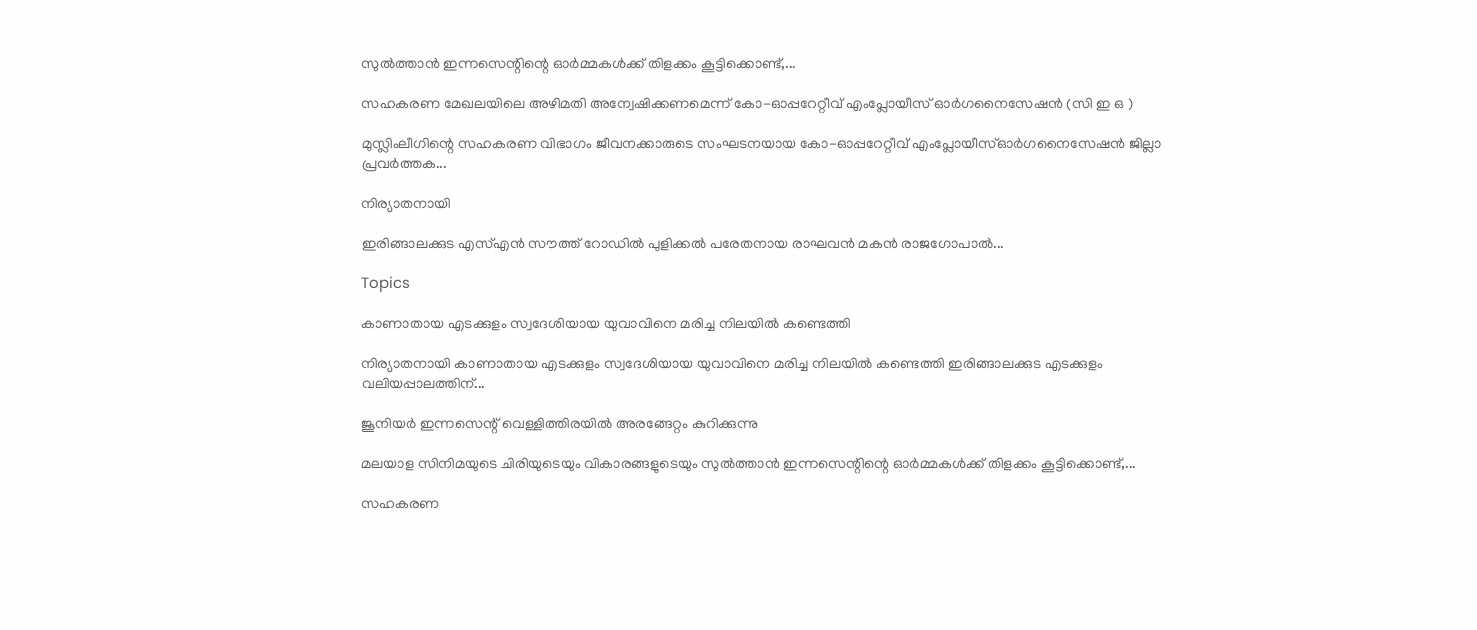സുൽത്താൻ ഇന്നസെന്റിന്റെ ഓർമ്മകൾക്ക് തിളക്കം കൂട്ടിക്കൊണ്ട്,...

സഹകരണ മേഖലയിലെ അഴിമതി അന്വേഷിക്കണമെന്ന് കോ-ഓപ്പറേറ്റീവ് എംപ്ലോയീസ് ഓർഗനൈസേഷൻ (സി ഇ ഒ )

മുസ്ലിംലീഗിന്റെ സഹകരണ വിഭാഗം ജീവനക്കാരുടെ സംഘടനയായ കോ-ഓപ്പറേറ്റീവ് എംപ്ലോയീസ്ഓർഗനൈസേഷൻ ജില്ലാ പ്രവർത്തക...

നിര്യാതനായി

ഇരിങ്ങാലക്കുട എസ്എൻ സൗത്ത് റോഡിൽ പുളിക്കൽ പരേതനായ രാഘവൻ മകൻ രാജഗോപാൽ...

Topics

കാണാതായ എടക്കുളം സ്വദേശിയായ യുവാവിനെ മരിച്ച നിലയിൽ കണ്ടെത്തി

നിര്യാതനായി കാണാതായ എടക്കുളം സ്വദേശിയായ യുവാവിനെ മരിച്ച നിലയിൽ കണ്ടെത്തി ഇരിങ്ങാലക്കുട എടക്കുളം വലിയപ്പാലത്തിന്...

ജൂനിയർ ഇന്നസെന്റ് വെള്ളിത്തിരയിൽ അരങ്ങേറ്റം കുറിക്കുന്നു

മലയാള സിനിമയുടെ ചിരിയുടെയും വികാരങ്ങളുടെയും സുൽത്താൻ ഇന്നസെന്റിന്റെ ഓർമ്മകൾക്ക് തിളക്കം കൂട്ടിക്കൊണ്ട്,...

സഹകരണ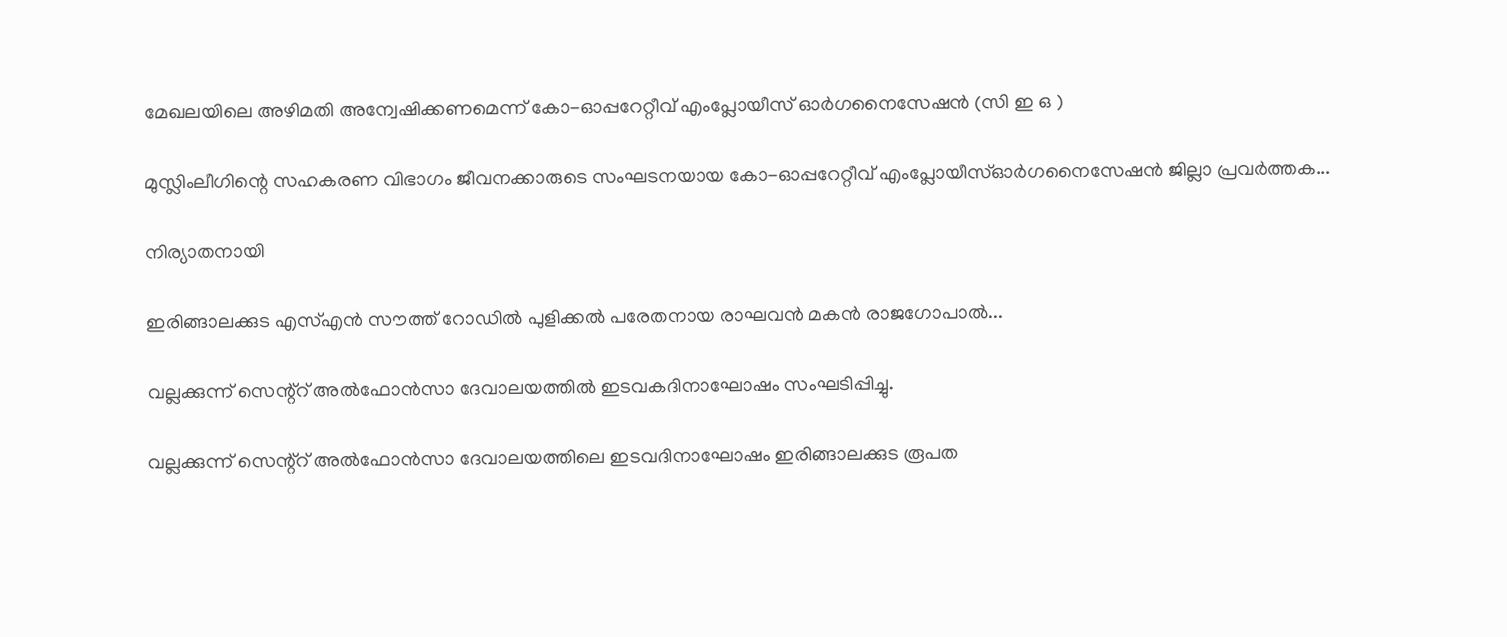മേഖലയിലെ അഴിമതി അന്വേഷിക്കണമെന്ന് കോ-ഓപ്പറേറ്റീവ് എംപ്ലോയീസ് ഓർഗനൈസേഷൻ (സി ഇ ഒ )

മുസ്ലിംലീഗിന്റെ സഹകരണ വിഭാഗം ജീവനക്കാരുടെ സംഘടനയായ കോ-ഓപ്പറേറ്റീവ് എംപ്ലോയീസ്ഓർഗനൈസേഷൻ ജില്ലാ പ്രവർത്തക...

നിര്യാതനായി

ഇരിങ്ങാലക്കുട എസ്എൻ സൗത്ത് റോഡിൽ പുളിക്കൽ പരേതനായ രാഘവൻ മകൻ രാജഗോപാൽ...

വല്ലക്കുന്ന് സെന്റ്റ് അൽഫോൻസാ ദേവാലയത്തിൽ ഇടവകദിനാഘോഷം സംഘടിപ്പിച്ചു.

വല്ലക്കുന്ന് സെന്റ്റ് അൽഫോൻസാ ദേവാലയത്തിലെ ഇടവദിനാഘോഷം ഇരിങ്ങാലക്കുട രൂപത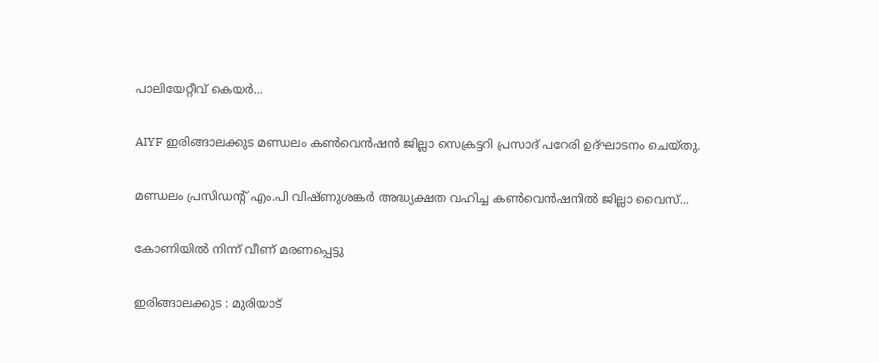പാലിയേറ്റീവ് കെയർ...

AIYF ഇരിങ്ങാലക്കുട മണ്ഡലം കൺവെൻഷൻ ജില്ലാ സെക്രട്ടറി പ്രസാദ് പറേരി ഉദ്ഘാടനം ചെയ്തു.

മണ്ഡലം പ്രസിഡന്റ് എം.പി വിഷ്ണുശങ്കർ അദ്ധ്യക്ഷത വഹിച്ച കൺവെൻഷനിൽ ജില്ലാ വൈസ്...

കോണിയിൽ നിന്ന് വീണ് മരണപ്പെട്ടു

ഇരിങ്ങാലക്കുട : മുരിയാട്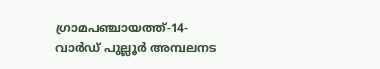ഗ്രാമപഞ്ചായത്ത്-14- വാർഡ് പുല്ലൂർ അമ്പലനട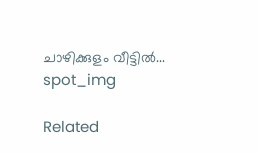ചാഴിക്കുളം വീട്ടിൽ...
spot_img

Related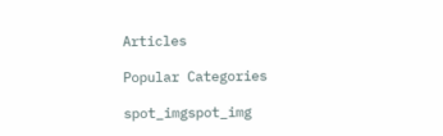Articles

Popular Categories

spot_imgspot_img